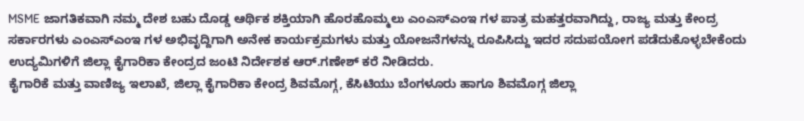MSME ಜಾಗತಿಕವಾಗಿ ನಮ್ಮ ದೇಶ ಬಹು ದೊಡ್ಡ ಆರ್ಥಿಕ ಶಕ್ತಿಯಾಗಿ ಹೊರಹೊಮ್ಮಲು ಎಂಎಸ್ಎಂಇ ಗಳ ಪಾತ್ರ ಮಹತ್ತರವಾಗಿದ್ದು, ರಾಜ್ಯ ಮತ್ತು ಕೇಂದ್ರ ಸರ್ಕಾರಗಳು ಎಂಎಸ್ಎಂಇ ಗಳ ಅಭಿವೃದ್ದಿಗಾಗಿ ಅನೇಕ ಕಾರ್ಯಕ್ರಮಗಳು ಮತ್ತು ಯೋಜನೆಗಳನ್ನು ರೂಪಿಸಿದ್ದು ಇದರ ಸದುಪಯೋಗ ಪಡೆದುಕೊಳ್ಳಬೇಕೆಂದು ಉದ್ಯಮಿಗಳಿಗೆ ಜಿಲ್ಲಾ ಕೈಗಾರಿಕಾ ಕೇಂದ್ರದ ಜಂಟಿ ನಿರ್ದೇಶಕ ಆರ್.ಗಣೇಶ್ ಕರೆ ನೀಡಿದರು.
ಕೈಗಾರಿಕೆ ಮತ್ತು ವಾಣಿಜ್ಯ ಇಲಾಖೆ, ಜಿಲ್ಲಾ ಕೈಗಾರಿಕಾ ಕೇಂದ್ರ ಶಿವಮೊಗ್ಗ, ಕೆಸಿಟಿಯು ಬೆಂಗಳೂರು ಹಾಗೂ ಶಿವಮೊಗ್ಗ ಜಿಲ್ಲಾ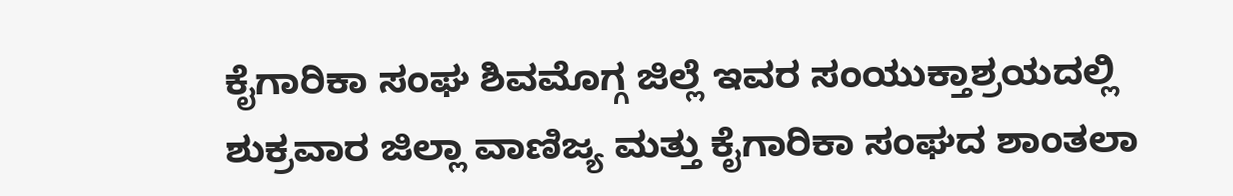ಕೈಗಾರಿಕಾ ಸಂಘ ಶಿವಮೊಗ್ಗ ಜಿಲ್ಲೆ ಇವರ ಸಂಯುಕ್ತಾಶ್ರಯದಲ್ಲಿ ಶುಕ್ರವಾರ ಜಿಲ್ಲಾ ವಾಣಿಜ್ಯ ಮತ್ತು ಕೈಗಾರಿಕಾ ಸಂಘದ ಶಾಂತಲಾ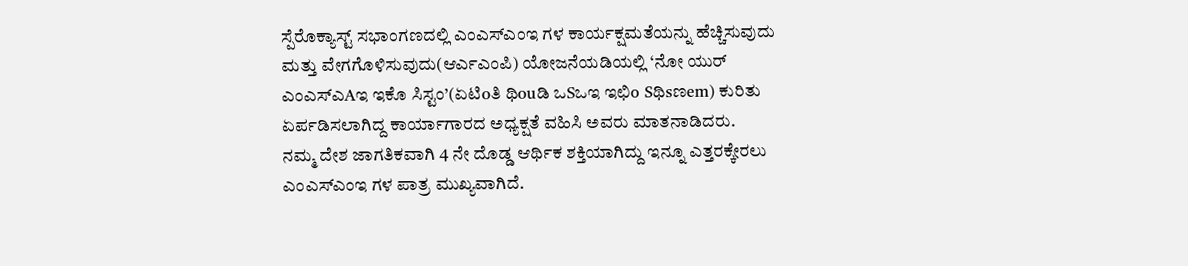ಸ್ಪೆರೊಕ್ಯಾಸ್ಟ್ ಸಭಾಂಗಣದಲ್ಲಿ ಎಂಎಸ್ಎಂಇ ಗಳ ಕಾರ್ಯಕ್ಷಮತೆಯನ್ನು ಹೆಚ್ಚಿಸುವುದು ಮತ್ತು ವೇಗಗೊಳಿಸುವುದು(ಆರ್ಎಎಂಪಿ) ಯೋಜನೆಯಡಿಯಲ್ಲಿ ‘ನೋ ಯುರ್ ಎಂಎಸ್ಎAಇ ಇಕೊ ಸಿಸ್ಟಂ’(ಏಟಿoತಿ ಥಿouಡಿ ಒSಒಇ ಇಛಿo Sಥಿsಣem) ಕುರಿತು ಏರ್ಪಡಿಸಲಾಗಿದ್ದ ಕಾರ್ಯಾಗಾರದ ಅಧ್ಯಕ್ಷತೆ ವಹಿಸಿ ಅವರು ಮಾತನಾಡಿದರು.
ನಮ್ಮ ದೇಶ ಜಾಗತಿಕವಾಗಿ 4 ನೇ ದೊಡ್ಡ ಆರ್ಥಿಕ ಶಕ್ತಿಯಾಗಿದ್ದು ಇನ್ನೂ ಎತ್ತರಕ್ಕೇರಲು ಎಂಎಸ್ಎಂಇ ಗಳ ಪಾತ್ರ ಮುಖ್ಯವಾಗಿದೆ.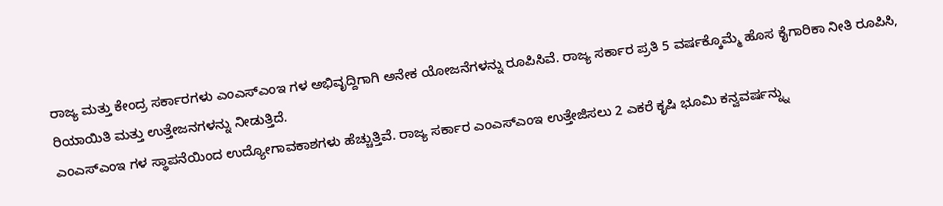ರಾಜ್ಯ ಮತ್ತು ಕೇಂದ್ರ ಸರ್ಕಾರಗಳು ಎಂಎಸ್ಎಂಇ ಗಳ ಅಭಿವೃದ್ದಿಗಾಗಿ ಅನೇಕ ಯೋಜನೆಗಳನ್ನು ರೂಪಿಸಿವೆ. ರಾಜ್ಯ ಸರ್ಕಾರ ಪ್ರತಿ 5 ವರ್ಷಕ್ಕೊಮ್ಮೆ ಹೊಸ ಕೈಗಾರಿಕಾ ನೀತಿ ರೂಪಿಸಿ, ರಿಯಾಯಿತಿ ಮತ್ತು ಉತ್ತೇಜನಗಳನ್ನು ನೀಡುತ್ತಿದೆ.
ಎಂಎಸ್ಎಂಇ ಗಳ ಸ್ಥಾಪನೆಯಿಂದ ಉದ್ಯೋಗಾವಕಾಶಗಳು ಹೆಚ್ಚುತ್ತಿವೆ. ರಾಜ್ಯ ಸರ್ಕಾರ ಎಂಎಸ್ಎಂಇ ಉತ್ತೇಜಿಸಲು 2 ಎಕರೆ ಕೃಷಿ ಭೂಮಿ ಕನ್ವವರ್ಷನ್ನ್ನು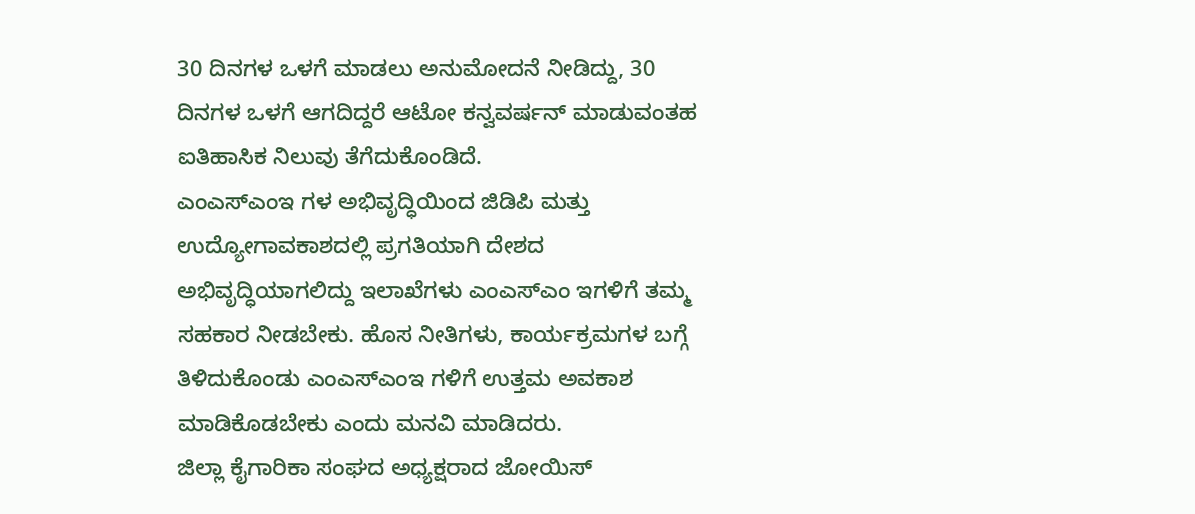30 ದಿನಗಳ ಒಳಗೆ ಮಾಡಲು ಅನುಮೋದನೆ ನೀಡಿದ್ದು, 30 ದಿನಗಳ ಒಳಗೆ ಆಗದಿದ್ದರೆ ಆಟೋ ಕನ್ವವರ್ಷನ್ ಮಾಡುವಂತಹ ಐತಿಹಾಸಿಕ ನಿಲುವು ತೆಗೆದುಕೊಂಡಿದೆ.
ಎಂಎಸ್ಎಂಇ ಗಳ ಅಭಿವೃದ್ಧಿಯಿಂದ ಜಿಡಿಪಿ ಮತ್ತು ಉದ್ಯೋಗಾವಕಾಶದಲ್ಲಿ ಪ್ರಗತಿಯಾಗಿ ದೇಶದ ಅಭಿವೃದ್ಧಿಯಾಗಲಿದ್ದು ಇಲಾಖೆಗಳು ಎಂಎಸ್ಎಂ ಇಗಳಿಗೆ ತಮ್ಮ ಸಹಕಾರ ನೀಡಬೇಕು. ಹೊಸ ನೀತಿಗಳು, ಕಾರ್ಯಕ್ರಮಗಳ ಬಗ್ಗೆ ತಿಳಿದುಕೊಂಡು ಎಂಎಸ್ಎಂಇ ಗಳಿಗೆ ಉತ್ತಮ ಅವಕಾಶ ಮಾಡಿಕೊಡಬೇಕು ಎಂದು ಮನವಿ ಮಾಡಿದರು.
ಜಿಲ್ಲಾ ಕೈಗಾರಿಕಾ ಸಂಘದ ಅಧ್ಯಕ್ಷರಾದ ಜೋಯಿಸ್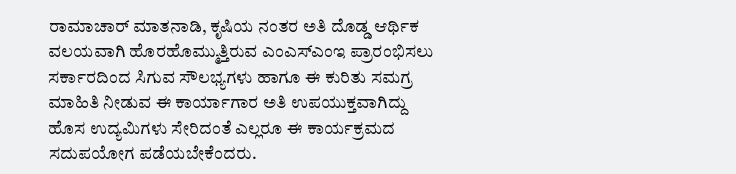ರಾಮಾಚಾರ್ ಮಾತನಾಡಿ, ಕೃಷಿಯ ನಂತರ ಅತಿ ದೊಡ್ಡ ಆರ್ಥಿಕ ವಲಯವಾಗಿ ಹೊರಹೊಮ್ಮುತ್ತಿರುವ ಎಂಎಸ್ಎಂಇ ಪ್ರಾರಂಭಿಸಲು ಸರ್ಕಾರದಿಂದ ಸಿಗುವ ಸೌಲಭ್ಯಗಳು ಹಾಗೂ ಈ ಕುರಿತು ಸಮಗ್ರ ಮಾಹಿತಿ ನೀಡುವ ಈ ಕಾರ್ಯಾಗಾರ ಅತಿ ಉಪಯುಕ್ತವಾಗಿದ್ದು ಹೊಸ ಉದ್ಯಮಿಗಳು ಸೇರಿದಂತೆ ಎಲ್ಲರೂ ಈ ಕಾರ್ಯಕ್ರಮದ ಸದುಪಯೋಗ ಪಡೆಯಬೇಕೆಂದರು.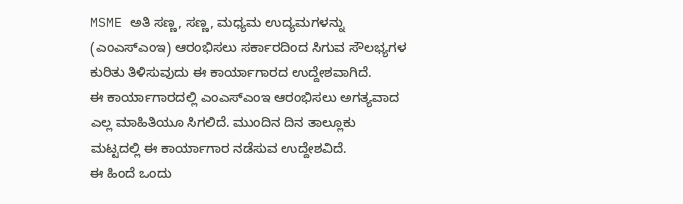MSME ಅತಿ ಸಣ್ಣ, ಸಣ್ಣ, ಮಧ್ಯಮ ಉದ್ಯಮಗಳನ್ನು (ಎಂಎಸ್ಎಂಇ) ಆರಂಭಿಸಲು ಸರ್ಕಾರದಿಂದ ಸಿಗುವ ಸೌಲಭ್ಯಗಳ ಕುರಿತು ತಿಳಿಸುವುದು ಈ ಕಾರ್ಯಾಗಾರದ ಉದ್ದೇಶವಾಗಿದೆ.
ಈ ಕಾರ್ಯಾಗಾರದಲ್ಲಿ ಎಂಎಸ್ಎಂಇ ಆರಂಭಿಸಲು ಅಗತ್ಯವಾದ ಎಲ್ಲ ಮಾಹಿತಿಯೂ ಸಿಗಲಿದೆ. ಮುಂದಿನ ದಿನ ತಾಲ್ಲೂಕು ಮಟ್ಟದಲ್ಲಿ ಈ ಕಾರ್ಯಾಗಾರ ನಡೆಸುವ ಉದ್ದೇಶವಿದೆ.
ಈ ಹಿಂದೆ ಒಂದು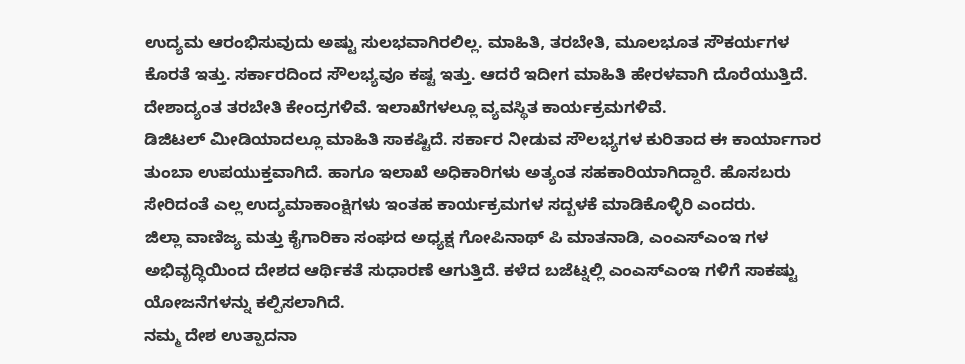ಉದ್ಯಮ ಆರಂಭಿಸುವುದು ಅಷ್ಟು ಸುಲಭವಾಗಿರಲಿಲ್ಲ. ಮಾಹಿತಿ, ತರಬೇತಿ, ಮೂಲಭೂತ ಸೌಕರ್ಯಗಳ ಕೊರತೆ ಇತ್ತು. ಸರ್ಕಾರದಿಂದ ಸೌಲಭ್ಯವೂ ಕಷ್ಟ ಇತ್ತು. ಆದರೆ ಇದೀಗ ಮಾಹಿತಿ ಹೇರಳವಾಗಿ ದೊರೆಯುತ್ತಿದೆ. ದೇಶಾದ್ಯಂತ ತರಬೇತಿ ಕೇಂದ್ರಗಳಿವೆ. ಇಲಾಖೆಗಳಲ್ಲೂ ವ್ಯವಸ್ಥಿತ ಕಾರ್ಯಕ್ರಮಗಳಿವೆ.
ಡಿಜಿಟಲ್ ಮೀಡಿಯಾದಲ್ಲೂ ಮಾಹಿತಿ ಸಾಕಷ್ಟಿದೆ. ಸರ್ಕಾರ ನೀಡುವ ಸೌಲಭ್ಯಗಳ ಕುರಿತಾದ ಈ ಕಾರ್ಯಾಗಾರ ತುಂಬಾ ಉಪಯುಕ್ತವಾಗಿದೆ. ಹಾಗೂ ಇಲಾಖೆ ಅಧಿಕಾರಿಗಳು ಅತ್ಯಂತ ಸಹಕಾರಿಯಾಗಿದ್ದಾರೆ. ಹೊಸಬರು ಸೇರಿದಂತೆ ಎಲ್ಲ ಉದ್ಯಮಾಕಾಂಕ್ಷಿಗಳು ಇಂತಹ ಕಾರ್ಯಕ್ರಮಗಳ ಸದ್ಬಳಕೆ ಮಾಡಿಕೊಳ್ಳಿರಿ ಎಂದರು.
ಜಿಲ್ಲಾ ವಾಣಿಜ್ಯ ಮತ್ತು ಕೈಗಾರಿಕಾ ಸಂಘದ ಅಧ್ಯಕ್ಷ ಗೋಪಿನಾಥ್ ಪಿ ಮಾತನಾಡಿ, ಎಂಎಸ್ಎಂಇ ಗಳ ಅಭಿವೃದ್ಧಿಯಿಂದ ದೇಶದ ಆರ್ಥಿಕತೆ ಸುಧಾರಣೆ ಆಗುತ್ತಿದೆ. ಕಳೆದ ಬಜೆಟ್ನಲ್ಲಿ ಎಂಎಸ್ಎಂಇ ಗಳಿಗೆ ಸಾಕಷ್ಟು ಯೋಜನೆಗಳನ್ನು ಕಲ್ಪಿಸಲಾಗಿದೆ.
ನಮ್ಮ ದೇಶ ಉತ್ಪಾದನಾ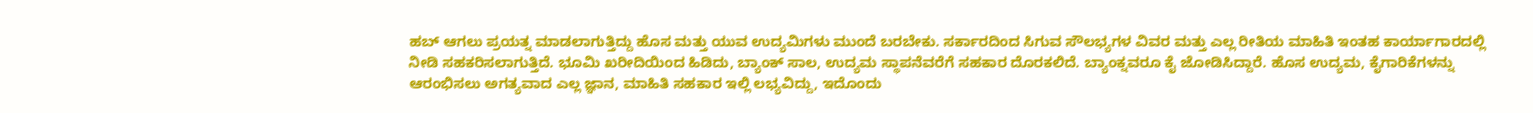ಹಬ್ ಆಗಲು ಪ್ರಯತ್ನ ಮಾಡಲಾಗುತ್ತಿದ್ದು ಹೊಸ ಮತ್ತು ಯುವ ಉದ್ಯಮಿಗಳು ಮುಂದೆ ಬರಬೇಕು. ಸರ್ಕಾರದಿಂದ ಸಿಗುವ ಸೌಲಭ್ಯಗಳ ವಿವರ ಮತ್ತು ಎಲ್ಲ ರೀತಿಯ ಮಾಹಿತಿ ಇಂತಹ ಕಾರ್ಯಾಗಾರದಲ್ಲಿ ನೀಡಿ ಸಹಕರಿಸಲಾಗುತ್ತಿದೆ. ಭೂಮಿ ಖರೀದಿಯಿಂದ ಹಿಡಿದು, ಬ್ಯಾಂಕ್ ಸಾಲ, ಉದ್ಯಮ ಸ್ಥಾಪನೆವರೆಗೆ ಸಹಕಾರ ದೊರಕಲಿದೆ. ಬ್ಯಾಂಕ್ನವರೂ ಕೈ ಜೋಡಿಸಿದ್ದಾರೆ. ಹೊಸ ಉದ್ಯಮ, ಕೈಗಾರಿಕೆಗಳನ್ನು ಆರಂಭಿಸಲು ಅಗತ್ಯವಾದ ಎಲ್ಲ ಜ್ಞಾನ, ಮಾಹಿತಿ ಸಹಕಾರ ಇಲ್ಲಿ ಲಭ್ಯವಿದ್ದು, ಇದೊಂದು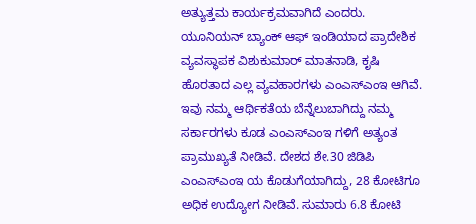ಅತ್ಯುತ್ತಮ ಕಾರ್ಯಕ್ರಮವಾಗಿದೆ ಎಂದರು.
ಯೂನಿಯನ್ ಬ್ಯಾಂಕ್ ಆಫ್ ಇಂಡಿಯಾದ ಪ್ರಾದೇಶಿಕ ವ್ಯವಸ್ಥಾಪಕ ವಿಶುಕುಮಾರ್ ಮಾತನಾಡಿ, ಕೃಷಿ ಹೊರತಾದ ಎಲ್ಲ ವ್ಯವಹಾರಗಳು ಎಂಎಸ್ಎಂಇ ಆಗಿವೆ. ಇವು ನಮ್ಮ ಆರ್ಥಿಕತೆಯ ಬೆನ್ನೆಲುಬಾಗಿದ್ದು ನಮ್ಮ ಸರ್ಕಾರಗಳು ಕೂಡ ಎಂಎಸ್ಎಂಇ ಗಳಿಗೆ ಅತ್ಯಂತ ಪ್ರಾಮುಖ್ಯತೆ ನೀಡಿವೆ. ದೇಶದ ಶೇ.30 ಜಿಡಿಪಿ ಎಂಎಸ್ಎಂಇ ಯ ಕೊಡುಗೆಯಾಗಿದ್ದು, 28 ಕೋಟಿಗೂ ಅಧಿಕ ಉದ್ಯೋಗ ನೀಡಿವೆ. ಸುಮಾರು 6.8 ಕೋಟಿ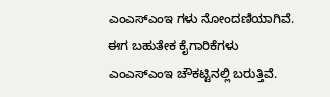ಎಂಎಸ್ಎಂಇ ಗಳು ನೋಂದಣಿಯಾಗಿವೆ. ಈಗ ಬಹುತೇಕ ಕೈಗಾರಿಕೆಗಳು ಎಂಎಸ್ಎಂಇ ಚೌಕಟ್ಟಿನಲ್ಲಿ ಬರುತ್ತಿವೆ.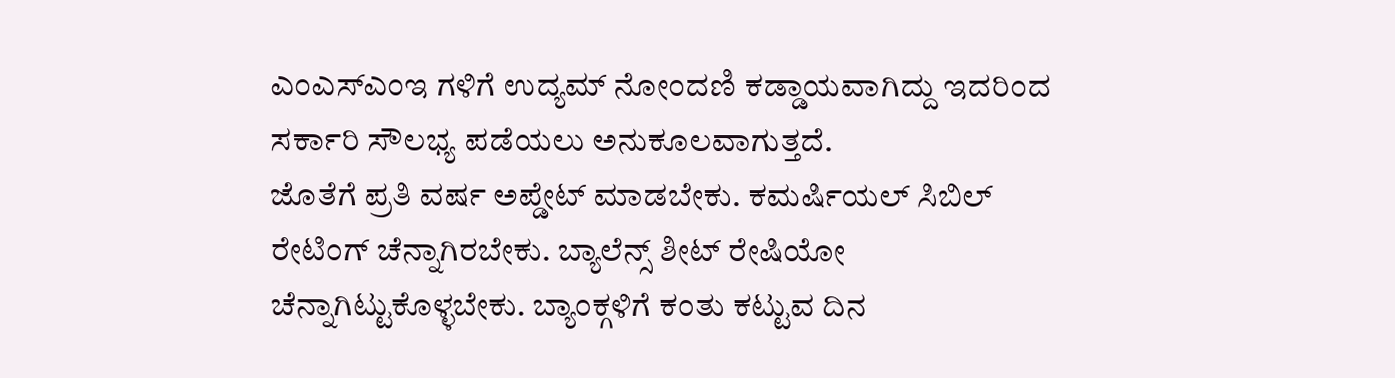ಎಂಎಸ್ಎಂಇ ಗಳಿಗೆ ಉದ್ಯಮ್ ನೋಂದಣಿ ಕಡ್ಡಾಯವಾಗಿದ್ದು ಇದರಿಂದ ಸರ್ಕಾರಿ ಸೌಲಭ್ಯ ಪಡೆಯಲು ಅನುಕೂಲವಾಗುತ್ತದೆ.
ಜೊತೆಗೆ ಪ್ರತಿ ವರ್ಷ ಅಪ್ಡೇಟ್ ಮಾಡಬೇಕು. ಕಮರ್ಷಿಯಲ್ ಸಿಬಿಲ್ ರೇಟಿಂಗ್ ಚೆನ್ನಾಗಿರಬೇಕು. ಬ್ಯಾಲೆನ್ಸ್ ಶೀಟ್ ರೇಷಿಯೋ ಚೆನ್ನಾಗಿಟ್ಟುಕೊಳ್ಳಬೇಕು. ಬ್ಯಾಂಕ್ಗಳಿಗೆ ಕಂತು ಕಟ್ಟುವ ದಿನ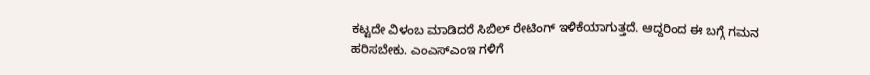ಕಟ್ಟದೇ ವಿಳಂಬ ಮಾಡಿದರೆ ಸಿಬಿಲ್ ರೇಟಿಂಗ್ ಇಳಿಕೆಯಾಗುತ್ತದೆ. ಆದ್ದರಿಂದ ಈ ಬಗ್ಗೆ ಗಮನ ಹರಿಸಬೇಕು. ಎಂಎಸ್ಎಂಇ ಗಳಿಗೆ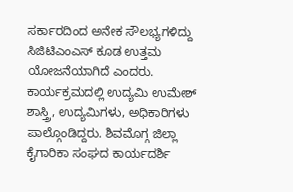ಸರ್ಕಾರದಿಂದ ಅನೇಕ ಸೌಲಭ್ಯಗಳಿದ್ದು ಸಿಜಿಟಿಎಂಎಸ್ ಕೂಡ ಉತ್ತಮ ಯೋಜನೆಯಾಗಿದೆ ಎಂದರು.
ಕಾರ್ಯಕ್ರಮದಲ್ಲಿ ಉದ್ಯಮಿ ಉಮೇಶ್ ಶಾಸ್ತ್ರಿ, ಉದ್ಯಮಿಗಳು, ಅಧಿಕಾರಿಗಳು ಪಾಲ್ಗೊಂಡಿದ್ದರು. ಶಿವಮೊಗ್ಗ ಜಿಲ್ಲಾ ಕೈಗಾರಿಕಾ ಸಂಘದ ಕಾರ್ಯದರ್ಶಿ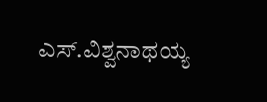ಎಸ್.ವಿಶ್ವನಾಥಯ್ಯ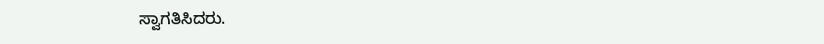ಸ್ವಾಗತಿಸಿದರು.